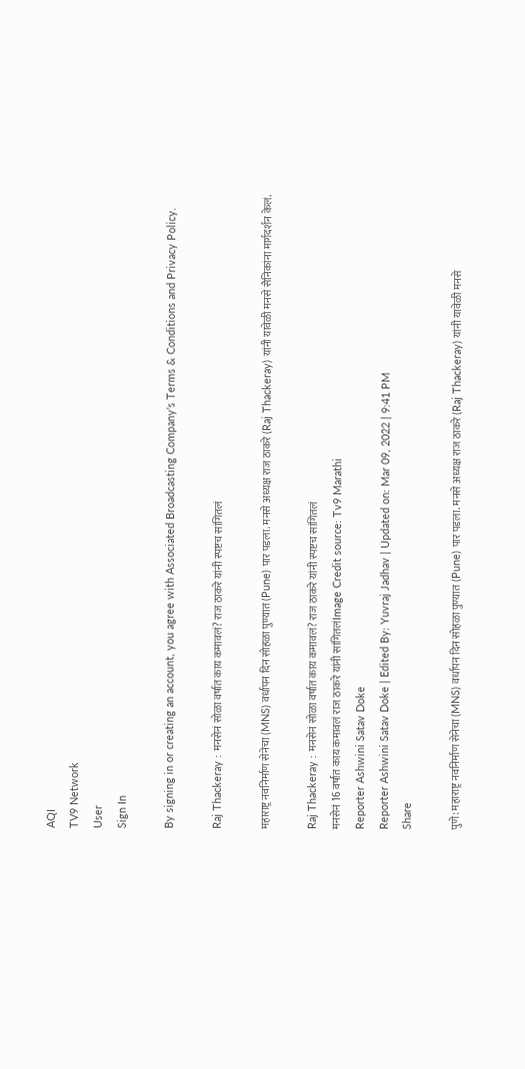AQI
TV9 Network
User
Sign In

By signing in or creating an account, you agree with Associated Broadcasting Company's Terms & Conditions and Privacy Policy.

Raj Thackeray : मनसेनं सोळा वर्षात काय कमावलं? राज ठाकरे यांनी स्पष्टच सांगितलं

महाराष्ट्र नवनिर्माण सेनेचा (MNS) वर्धापन दिन सोहळा पुण्यात (Pune) पार पडला. मनसे अध्यक्ष राज ठाकरे (Raj Thackeray) यांनी यावेळी मनसे सैनिकांना मार्गदर्शन केलं.

Raj Thackeray : मनसेनं सोळा वर्षात काय कमावलं? राज ठाकरे यांनी स्पष्टच सांगितलं
मनसेनं 16 वर्षात काय कमावलं राज ठाकरे यांनी सांगितलंImage Credit source: Tv9 Marathi
Reporter Ashwini Satav Doke
Reporter Ashwini Satav Doke | Edited By: Yuvraj Jadhav | Updated on: Mar 09, 2022 | 9:41 PM
Share

पुणे: महाराष्ट्र नवनिर्माण सेनेचा (MNS) वर्धापन दिन सोहळा पुण्यात (Pune) पार पडला. मनसे अध्यक्ष राज ठाकरे (Raj Thackeray) यांनी यावेळी मनसे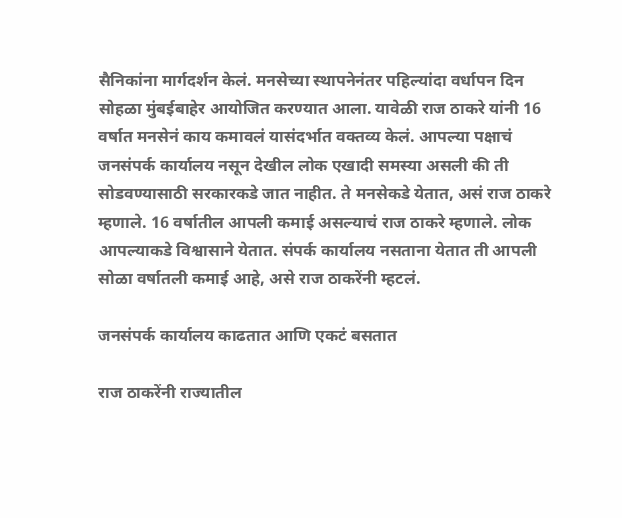सैनिकांना मार्गदर्शन केलं. मनसेच्या स्थापनेनंतर पहिल्यांदा वर्धापन दिन सोहळा मुंबईबाहेर आयोजित करण्यात आला. यावेळी राज ठाकरे यांनी 16 वर्षात मनसेनं काय कमावलं यासंदर्भात वक्तव्य केलं. आपल्या पक्षाचं जनसंपर्क कार्यालय नसून देखील लोक एखादी समस्या असली की ती सोडवण्यासाठी सरकारकडे जात नाहीत. ते मनसेकडे येतात, असं राज ठाकरे म्हणाले. 16 वर्षातील आपली कमाई असल्याचं राज ठाकरे म्हणाले. लोक आपल्याकडे विश्वासाने येतात. संपर्क कार्यालय नसताना येतात ती आपली सोळा वर्षातली कमाई आहे, असे राज ठाकरेंनी म्हटलं.

जनसंपर्क कार्यालय काढतात आणि एकटं बसतात

राज ठाकरेंनी राज्यातील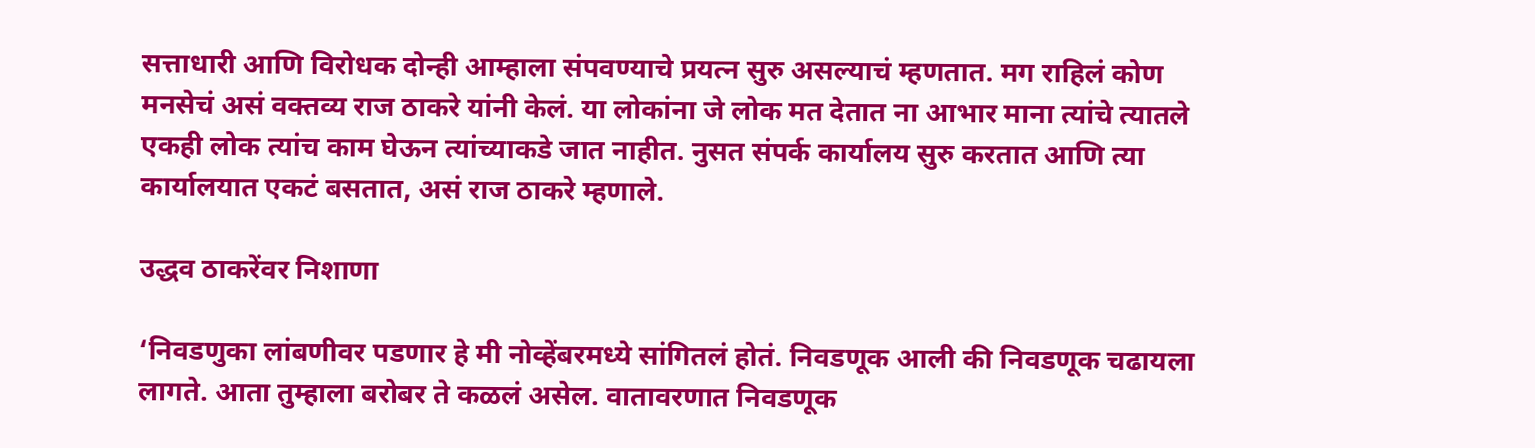सत्ताधारी आणि विरोधक दोन्ही आम्हाला संपवण्याचे प्रयत्न सुरु असल्याचं म्हणतात. मग राहिलं कोण मनसेचं असं वक्तव्य राज ठाकरे यांनी केलं. या लोकांना जे लोक मत देतात ना आभार माना त्यांचे त्यातले एकही लोक त्यांच काम घेऊन त्यांच्याकडे जात नाहीत. नुसत संपर्क कार्यालय सुरु करतात आणि त्या कार्यालयात एकटं बसतात, असं राज ठाकरे म्हणाले.

उद्धव ठाकरेंवर निशाणा

‘निवडणुका लांबणीवर पडणार हे मी नोव्हेंबरमध्ये सांगितलं होतं. निवडणूक आली की निवडणूक चढायला लागते. आता तुम्हाला बरोबर ते कळलं असेल. वातावरणात निवडणूक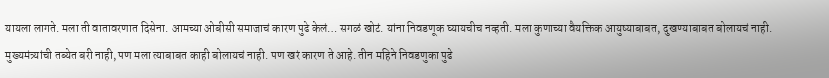यायला लागते. मला ती वातावरणात दिसेना. आमच्या ओबीसी समाजाचं कारण पुढे केलं… सगळं खोटं. यांना निवडणूक घ्यायचीच नव्हती. मला कुणाच्या वैयक्तिक आयुष्याबाबत, दुखण्याबाबत बोलायचं नाही. मुख्यमंत्र्यांची तब्येत बरी नाही, पण मला त्याबाबत काही बोलायचं नाही. पण खरं कारण ते आहे. तीन महिने निवडणुका पुढे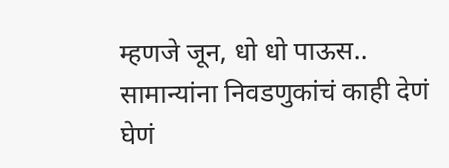म्हणजे जून, धो धो पाऊस.. सामान्यांना निवडणुकांचं काही देणं घेणं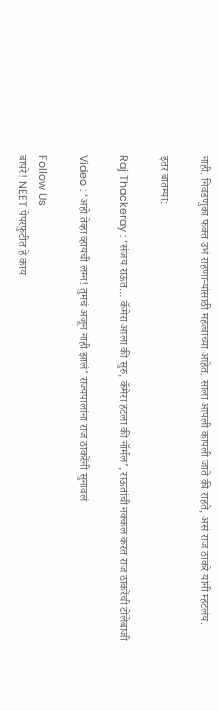नाही. निवडणुका फक्त उभं राहणाऱ्यांसाठी महत्वाच्या आहेत. साला आपली कापली जाते की राहते, असं राज ठाकरे यांनी म्हटलंय.

इतर बातम्या:

Raj Thackeray : ‘संजय राऊत… कॅमेरा आला की सुरु, कॅमेरा हटला की नॉर्मल’, राऊतांची नक्कल करत राज ठाकरेंची टोलेबाजी

Video : ‘अहो तेव्हा व्हायची लग्न! तुमचं अजून नाही झालं’ राज्यपालांना राज ठाकरेंनी सुनावलं

Follow Us
बापरे! NEET पेपरफुटीत हे काय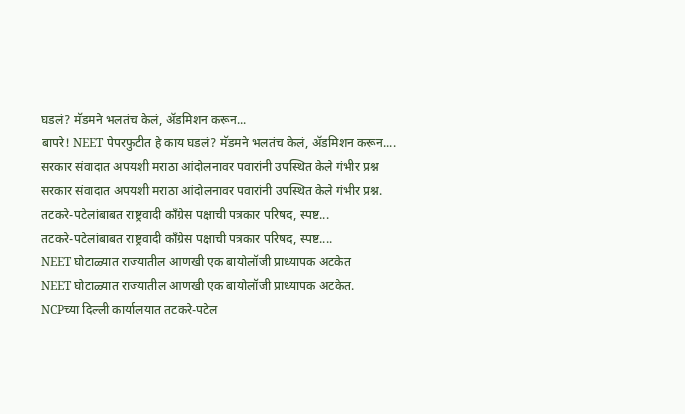घडलं? मॅडमने भलतंच केलं, ॲडमिशन करून...
बापरे! NEET पेपरफुटीत हे काय घडलं? मॅडमने भलतंच केलं, ॲडमिशन करून....
सरकार संवादात अपयशी मराठा आंदोलनावर पवारांनी उपस्थित केले गंभीर प्रश्न
सरकार संवादात अपयशी मराठा आंदोलनावर पवारांनी उपस्थित केले गंभीर प्रश्न.
तटकरे-पटेलांबाबत राष्ट्रवादी कॉंग्रेस पक्षाची पत्रकार परिषद, स्पष्ट...
तटकरे-पटेलांबाबत राष्ट्रवादी कॉंग्रेस पक्षाची पत्रकार परिषद, स्पष्ट....
NEET घोटाळ्यात राज्यातील आणखी एक बायोलॉजी प्राध्यापक अटकेत
NEET घोटाळ्यात राज्यातील आणखी एक बायोलॉजी प्राध्यापक अटकेत.
NCPच्या दिल्ली कार्यालयात तटकरे-पटेल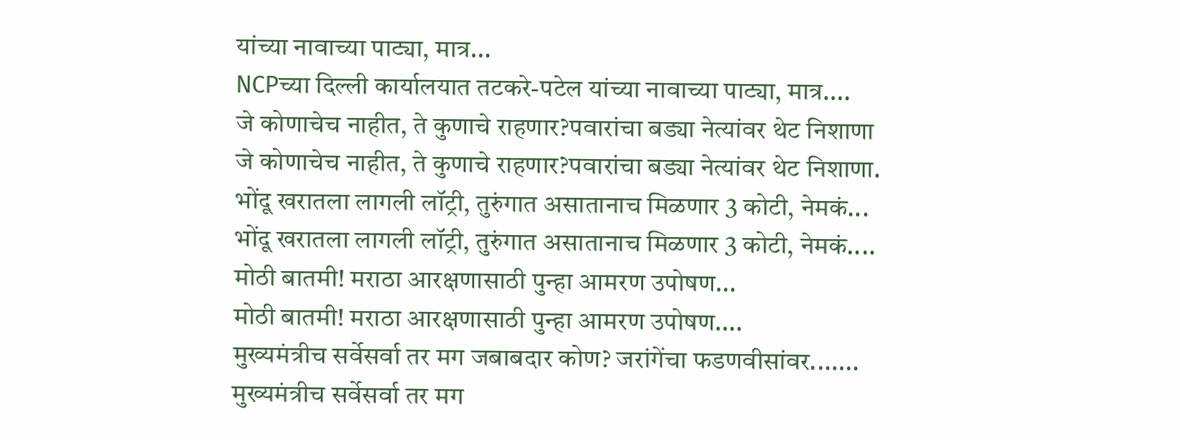यांच्या नावाच्या पाट्या, मात्र...
NCPच्या दिल्ली कार्यालयात तटकरे-पटेल यांच्या नावाच्या पाट्या, मात्र....
जे कोणाचेच नाहीत, ते कुणाचे राहणार?पवारांचा बड्या नेत्यांवर थेट निशाणा
जे कोणाचेच नाहीत, ते कुणाचे राहणार?पवारांचा बड्या नेत्यांवर थेट निशाणा.
भोंदू खरातला लागली लॉट्री, तुरुंगात असातानाच मिळणार 3 कोटी, नेमकं...
भोंदू खरातला लागली लॉट्री, तुरुंगात असातानाच मिळणार 3 कोटी, नेमकं....
मोठी बातमी! मराठा आरक्षणासाठी पुन्हा आमरण उपोषण...
मोठी बातमी! मराठा आरक्षणासाठी पुन्हा आमरण उपोषण....
मुख्यमंत्रीच सर्वेसर्वा तर मग जबाबदार कोण? जरांगेंचा फडणवीसांवर.......
मुख्यमंत्रीच सर्वेसर्वा तर मग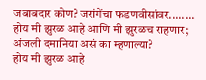जबाबदार कोण? जरांगेंचा फडणवीसांवर........
होय मी झुरळ आहे आणि मी झुरळच राहणार; अंजली दमानिया असं का म्हणाल्या?
होय मी झुरळ आहे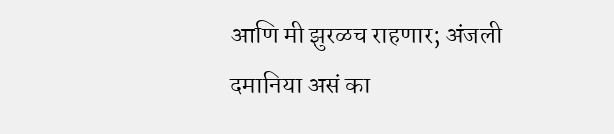आणि मी झुरळच राहणार; अंजली दमानिया असं का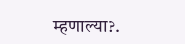म्हणाल्या?.